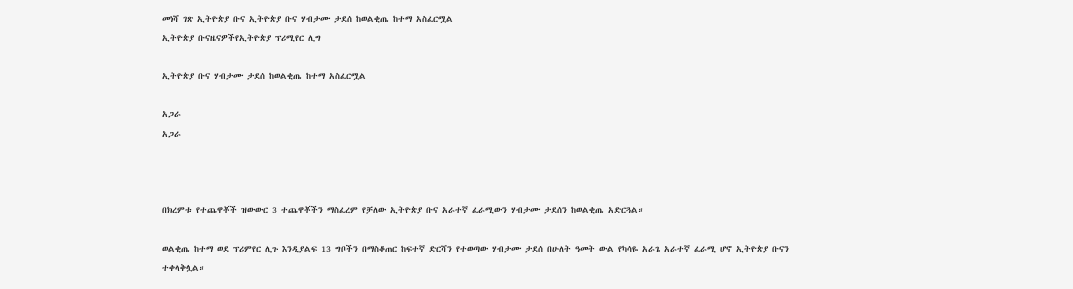መነሻ ገጽ ኢትዮጵያ ቡና ኢትዮጵያ ቡና ሃብታሙ ታደሰ ከወልቂጤ ከተማ አስፈርሟል
ኢትዮጵያ ቡናዜናዎችየኢትዮጵያ ፕሪሚየር ሊግ

ኢትዮጵያ ቡና ሃብታሙ ታደሰ ከወልቂጤ ከተማ አስፈርሟል

አጋራ
አጋራ



በክረምቱ የተጨዋቾች ዝውውር 3 ተጨዋቾችን ማስፈረም የቻለው ኢትዮጵያ ቡና አራተኛ ፈራሚውን ሃብታሙ ታደሰን ከወልቂጤ አድርጓል።

ወልቂጤ ከተማ ወደ ፕሪምየር ሊጉ እንዲያልፍ 13 ግቦችን በማስቆጠር ከፍተኛ ድርሻን የተወጣው ሃብታሙ ታደሰ በሁለት ዓመት ውል የካሳዬ አራጌ አራተኛ ፈራሚ ሆኖ ኢትዮጵያ ቡናን
ተቀላቅሏል።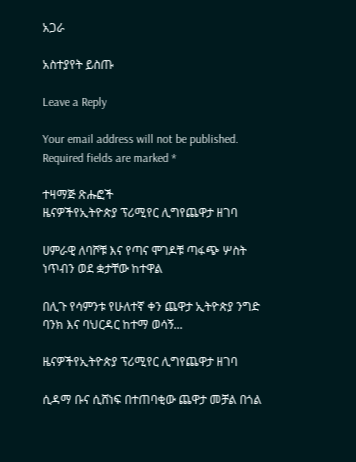አጋራ

አስተያየት ይስጡ

Leave a Reply

Your email address will not be published. Required fields are marked *

ተዛማጅ ጽሑፎች
ዜናዎችየኢትዮጵያ ፕሪሚየር ሊግየጨዋታ ዘገባ

ሀምራዊ ለባሾቹ እና የጣና ሞገዶቹ ጣፋጭ ሦስት ነጥብን ወደ ቋታቸው ከተዋል

በሊጉ የሳምንቱ የሁለተኛ ቀን ጨዋታ ኢትዮጵያ ንግድ ባንክ እና ባህርዳር ከተማ ወሳኝ...

ዜናዎችየኢትዮጵያ ፕሪሚየር ሊግየጨዋታ ዘገባ

ሲዳማ ቡና ሲሸነፍ በተጠባቂው ጨዋታ መቻል በጎል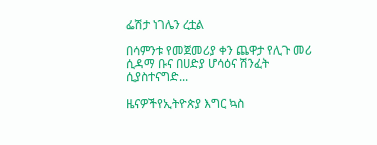ፌሽታ ነገሌን ረቷል

በሳምንቱ የመጀመሪያ ቀን ጨዋታ የሊጉ መሪ ሲዳማ ቡና በሀድያ ሆሳዕና ሽንፈት ሲያስተናግድ...

ዜናዎችየኢትዮጵያ እግር ኳስ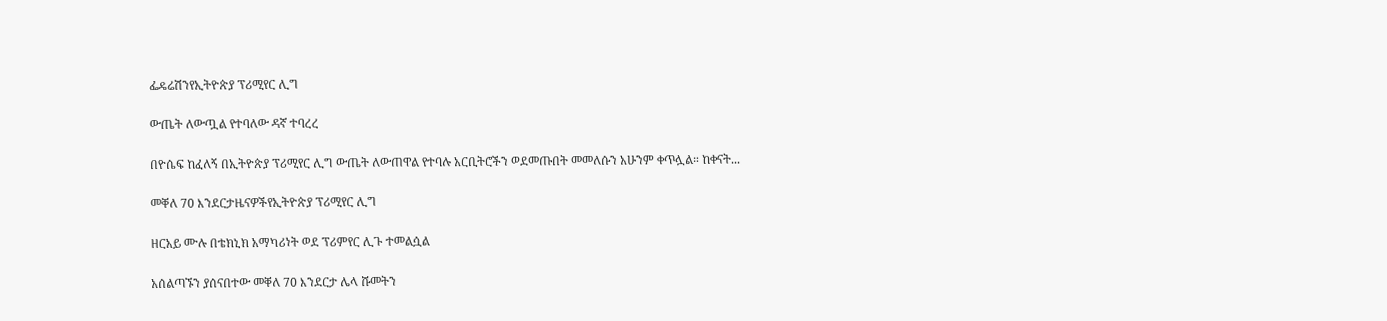ፌዴሬሽንየኢትዮጵያ ፕሪሚየር ሊግ

ውጤት ለውጧል የተባለው ዳኛ ተባረረ

በዮሴፍ ከፈለኝ በኢትዮጵያ ፕሪሚየር ሊግ ውጤት ለውጠዋል የተባሉ አርቢትሮችን ወደመጡበት መመለሱን አሁንም ቀጥሏል። ከቀናት...

መቐለ 70 እንደርታዜናዎችየኢትዮጵያ ፕሪሚየር ሊግ

ዘርአይ ሙሉ በቴክኒክ አማካሪነት ወደ ፕሪምየር ሊጉ ተመልሷል

አሰልጣኙን ያሰናበተው መቐለ 70 እንደርታ ሌላ ሹመትን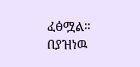ፈፅሟል። በያዝነዉ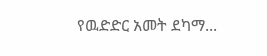የዉድድር አመት ደካማ...